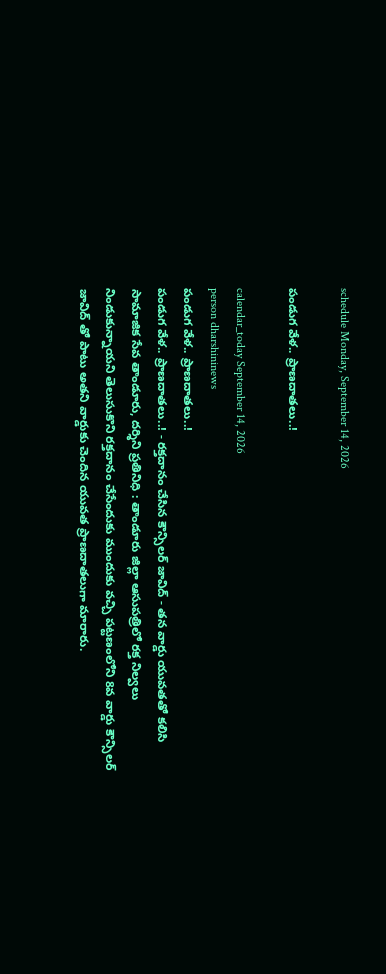schedule Monday, September 14, 2026

పండుగ వేళ.. ప్రాణదాతలు..!

calendar_today September 14, 2026
person dharshininews
పండుగ వేళ.. ప్రాణదాతలు..!
పండుగ వేళ.. ప్రాణదాతలు..! - రక్తదానం చేసిన కౌన్సిలర్ జావిద్ - తన వార్డు యువతతో కలిసి సామాజిక సేవ తాండూరు, దర్శిని ప్రతినిధి : తాండూరు జిల్లా ఆసుపత్రిలో రక్త నిల్వలు నిండుకున్నాయని తెలుసుకొని రక్తదానం చేసేందుకు ముందుకు వచ్చి పట్టణంలోని 8వ వార్డు కౌన్సిలర్ జావిద్ తో పాటు అతని వార్డుకు చెందిన యువత ప్రాణదాతలుగా మారారు.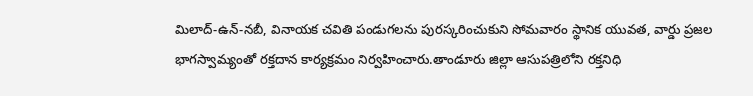మిలాద్‌-ఉన్‌-నబీ, వినాయక చవితి పండుగలను పురస్కరించుకుని సోమవారం స్థానిక యువత, వార్డు ప్రజల భాగస్వామ్యంతో రక్తదాన కార్యక్రమం నిర్వహించారు.తాండూరు జిల్లా ఆసుపత్రిలోని రక్తనిధి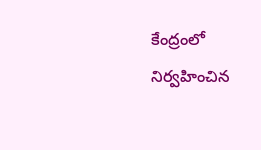కేంద్రంలో నిర్వహించిన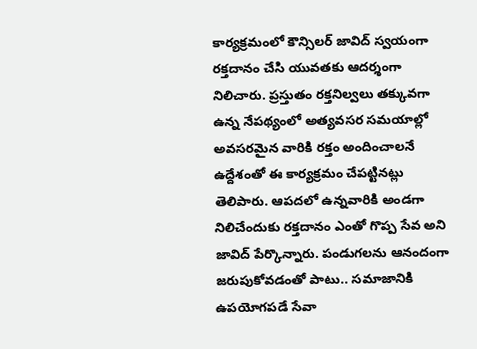కార్యక్రమంలో కౌన్సిలర్‌ జావిద్‌ స్వయంగా రక్తదానం చేసి యువతకు ఆదర్శంగా నిలిచారు. ప్రస్తుతం రక్తనిల్వలు తక్కువగా ఉన్న నేపథ్యంలో అత్యవసర సమయాల్లో అవసరమైన వారికి రక్తం అందించాలనే ఉద్దేశంతో ఈ కార్యక్రమం చేపట్టినట్లు తెలిపారు. ఆపదలో ఉన్నవారికి అండగా నిలిచేందుకు రక్తదానం ఎంతో గొప్ప సేవ అని జావిద్‌ పేర్కొన్నారు. పండుగలను ఆనందంగా జరుపుకోవడంతో పాటు.. సమాజానికి ఉపయోగపడే సేవా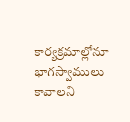కార్యక్రమాల్లోనూ భాగస్వాములు కావాలని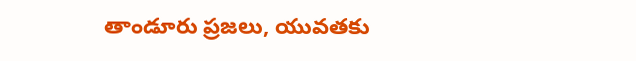తాండూరు ప్రజలు, యువతకు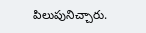పిలుపునిచ్చారు.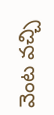వెంట వచ్చి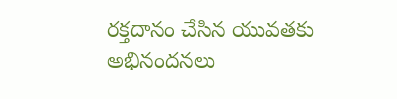రక్తదానం చేసిన యువతకు అభినందనలు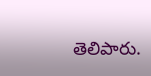తెలిపారు.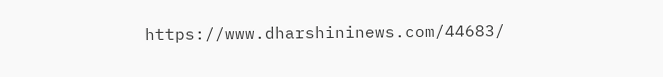https://www.dharshininews.com/44683/